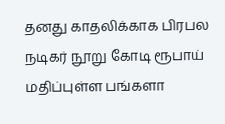தனது காதலிக்காக பிரபல நடிகர் நூறு கோடி ரூபாய் மதிப்புள்ள பங்களா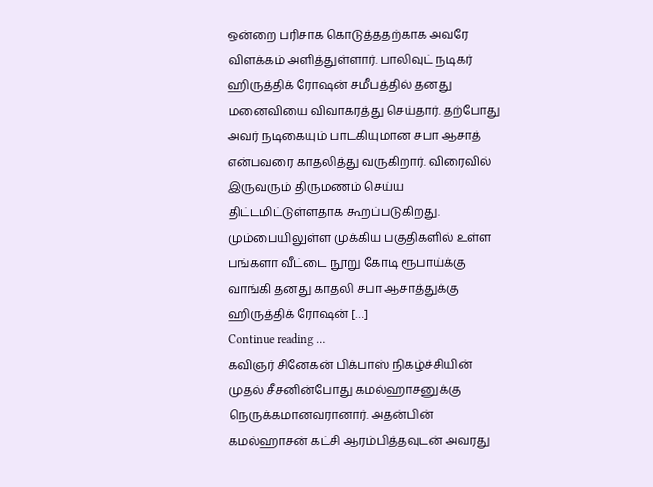ஒன்றை பரிசாக கொடுத்ததற்காக அவரே விளக்கம் அளித்துள்ளார். பாலிவுட் நடிகர் ஹிருத்திக் ரோஷன் சமீபத்தில் தனது மனைவியை விவாகரத்து செய்தார். தற்போது அவர் நடிகையும் பாடகியுமான சபா ஆசாத் என்பவரை காதலித்து வருகிறார். விரைவில் இருவரும் திருமணம் செய்ய திட்டமிட்டுள்ளதாக கூறப்படுகிறது. மும்பையிலுள்ள முக்கிய பகுதிகளில் உள்ள பங்களா வீட்டை நூறு கோடி ரூபாய்க்கு வாங்கி தனது காதலி சபா ஆசாத்துக்கு ஹிருத்திக் ரோஷன் […]
Continue reading …
கவிஞர் சினேகன் பிக்பாஸ் நிகழ்ச்சியின் முதல் சீசனின்போது கமல்ஹாசனுக்கு நெருக்கமானவரானார். அதன்பின் கமல்ஹாசன் கட்சி ஆரம்பித்தவுடன் அவரது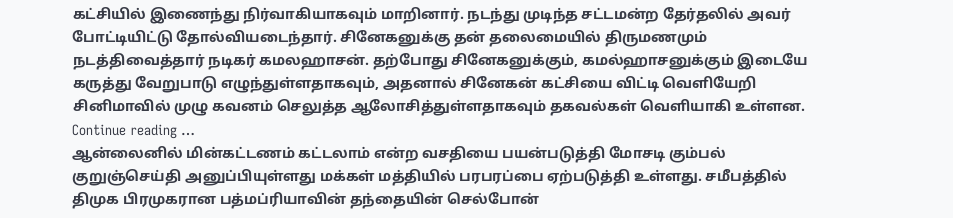கட்சியில் இணைந்து நிர்வாகியாகவும் மாறினார். நடந்து முடிந்த சட்டமன்ற தேர்தலில் அவர் போட்டியிட்டு தோல்வியடைந்தார். சினேகனுக்கு தன் தலைமையில் திருமணமும் நடத்திவைத்தார் நடிகர் கமலஹாசன். தற்போது சினேகனுக்கும், கமல்ஹாசனுக்கும் இடையே கருத்து வேறுபாடு எழுந்துள்ளதாகவும், அதனால் சினேகன் கட்சியை விட்டி வெளியேறி சினிமாவில் முழு கவனம் செலுத்த ஆலோசித்துள்ளதாகவும் தகவல்கள் வெளியாகி உள்ளன.
Continue reading …
ஆன்லைனில் மின்கட்டணம் கட்டலாம் என்ற வசதியை பயன்படுத்தி மோசடி கும்பல் குறுஞ்செய்தி அனுப்பியுள்ளது மக்கள் மத்தியில் பரபரப்பை ஏற்படுத்தி உள்ளது. சமீபத்தில் திமுக பிரமுகரான பத்மப்ரியாவின் தந்தையின் செல்போன்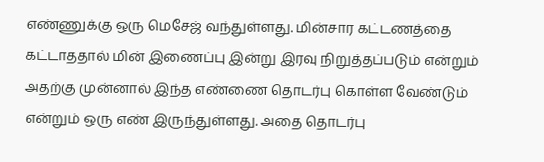எண்ணுக்கு ஒரு மெசேஜ் வந்துள்ளது. மின்சார கட்டணத்தை கட்டாததால் மின் இணைப்பு இன்று இரவு நிறுத்தப்படும் என்றும் அதற்கு முன்னால் இந்த எண்ணை தொடர்பு கொள்ள வேண்டும் என்றும் ஒரு எண் இருந்துள்ளது. அதை தொடர்பு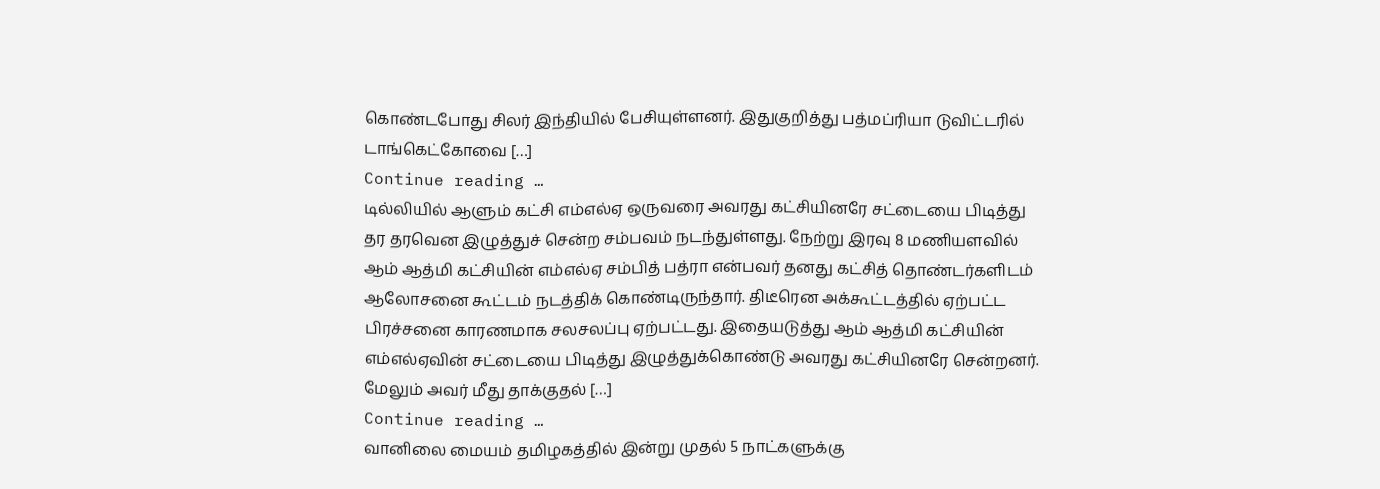கொண்டபோது சிலர் இந்தியில் பேசியுள்ளனர். இதுகுறித்து பத்மப்ரியா டுவிட்டரில் டாங்கெட்கோவை […]
Continue reading …
டில்லியில் ஆளும் கட்சி எம்எல்ஏ ஒருவரை அவரது கட்சியினரே சட்டையை பிடித்து தர தரவென இழுத்துச் சென்ற சம்பவம் நடந்துள்ளது. நேற்று இரவு 8 மணியளவில் ஆம் ஆத்மி கட்சியின் எம்எல்ஏ சம்பித் பத்ரா என்பவர் தனது கட்சித் தொண்டர்களிடம் ஆலோசனை கூட்டம் நடத்திக் கொண்டிருந்தார். திடீரென அக்கூட்டத்தில் ஏற்பட்ட பிரச்சனை காரணமாக சலசலப்பு ஏற்பட்டது. இதையடுத்து ஆம் ஆத்மி கட்சியின் எம்எல்ஏவின் சட்டையை பிடித்து இழுத்துக்கொண்டு அவரது கட்சியினரே சென்றனர். மேலும் அவர் மீது தாக்குதல் […]
Continue reading …
வானிலை மையம் தமிழகத்தில் இன்று முதல் 5 நாட்களுக்கு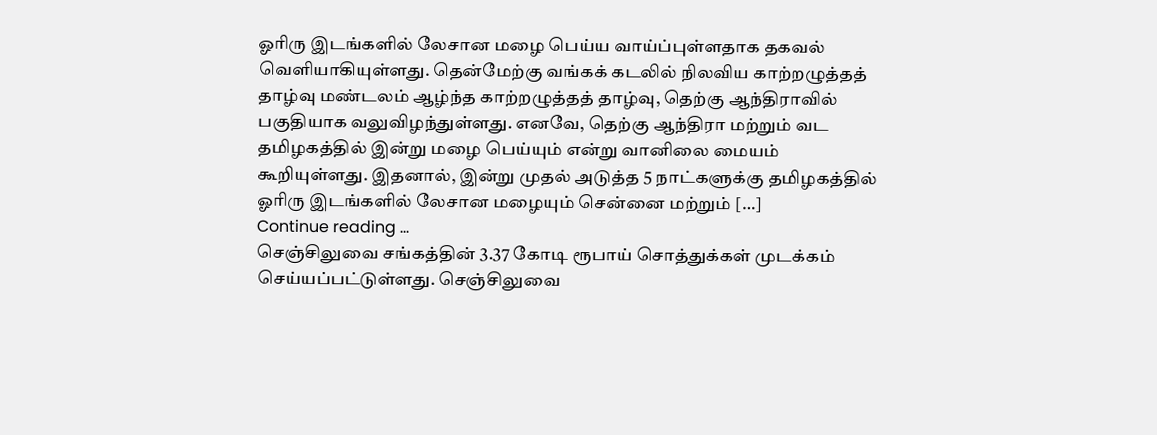ஓரிரு இடங்களில் லேசான மழை பெய்ய வாய்ப்புள்ளதாக தகவல் வெளியாகியுள்ளது. தென்மேற்கு வங்கக் கடலில் நிலவிய காற்றழுத்தத் தாழ்வு மண்டலம் ஆழ்ந்த காற்றழுத்தத் தாழ்வு, தெற்கு ஆந்திராவில் பகுதியாக வலுவிழந்துள்ளது. எனவே, தெற்கு ஆந்திரா மற்றும் வட தமிழகத்தில் இன்று மழை பெய்யும் என்று வானிலை மையம் கூறியுள்ளது. இதனால், இன்று முதல் அடுத்த 5 நாட்களுக்கு தமிழகத்தில் ஓரிரு இடங்களில் லேசான மழையும் சென்னை மற்றும் […]
Continue reading …
செஞ்சிலுவை சங்கத்தின் 3.37 கோடி ரூபாய் சொத்துக்கள் முடக்கம் செய்யப்பட்டுள்ளது. செஞ்சிலுவை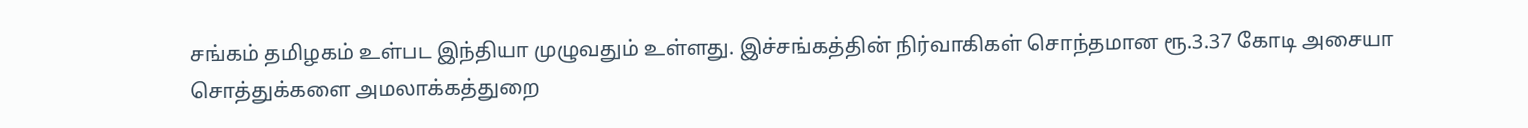சங்கம் தமிழகம் உள்பட இந்தியா முழுவதும் உள்ளது. இச்சங்கத்தின் நிர்வாகிகள் சொந்தமான ரூ.3.37 கோடி அசையா சொத்துக்களை அமலாக்கத்துறை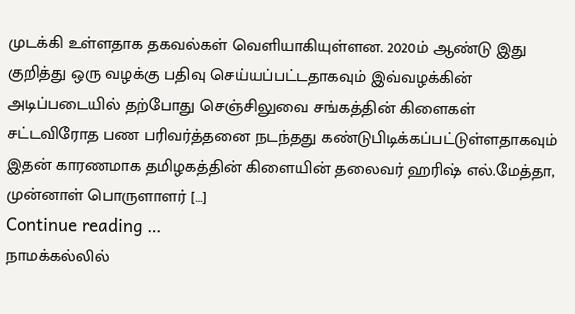முடக்கி உள்ளதாக தகவல்கள் வெளியாகியுள்ளன. 2020ம் ஆண்டு இது குறித்து ஒரு வழக்கு பதிவு செய்யப்பட்டதாகவும் இவ்வழக்கின் அடிப்படையில் தற்போது செஞ்சிலுவை சங்கத்தின் கிளைகள் சட்டவிரோத பண பரிவர்த்தனை நடந்தது கண்டுபிடிக்கப்பட்டுள்ளதாகவும் இதன் காரணமாக தமிழகத்தின் கிளையின் தலைவர் ஹரிஷ் எல்.மேத்தா, முன்னாள் பொருளாளர் […]
Continue reading …
நாமக்கல்லில்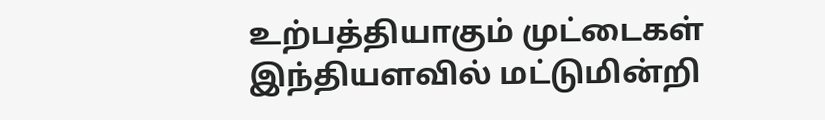உற்பத்தியாகும் முட்டைகள் இந்தியளவில் மட்டுமின்றி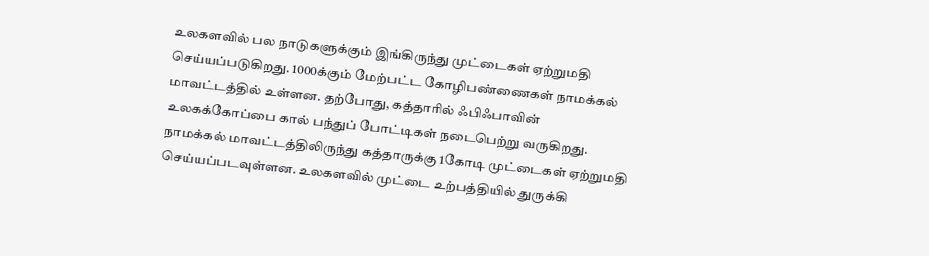உலகளவில் பல நாடுகளுக்கும் இங்கிருந்து முட்டைகள் ஏற்றுமதி செய்யப்படுகிறது. 1000க்கும் மேற்பட்ட கோழிபண்ணைகள் நாமக்கல் மாவட்டத்தில் உள்ளன. தற்போது, கத்தாரில் ஃபிஃபாவின் உலகக்கோப்பை கால் பந்துப் போட்டிகள் நடைபெற்று வருகிறது. நாமக்கல் மாவட்டத்திலிருந்து கத்தாருக்கு 1கோடி முட்டைகள் ஏற்றுமதி செய்யப்படவுள்ளன. உலகளவில் முட்டை உற்பத்தியில் துருக்கி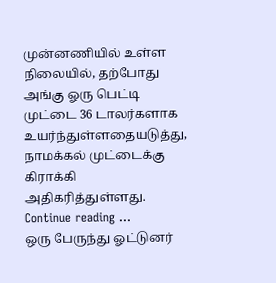முன்னணியில் உள்ள நிலையில், தற்போது அங்கு ஓரு பெட்டி முட்டை 36 டாலர்களாக உயர்ந்துள்ளதையடுத்து, நாமக்கல் முட்டைக்கு கிராக்கி அதிகரித்துள்ளது.
Continue reading …
ஒரு பேருந்து ஓட்டுனர்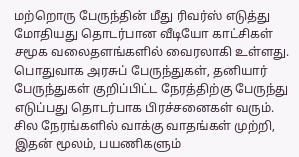மற்றொரு பேருந்தின் மீது ரிவர்ஸ் எடுத்து மோதியது தொடர்பான வீடியோ காட்சிகள் சமூக வலைதளங்களில் வைரலாகி உள்ளது. பொதுவாக அரசுப் பேருந்துகள், தனியார் பேருந்துகள் குறிப்பிட்ட நேரத்திற்கு பேருந்து எடுப்பது தொடர்பாக பிரச்சனைகள் வரும். சில நேரங்களில் வாக்கு வாதங்கள் முற்றி, இதன் மூலம், பயணிகளும்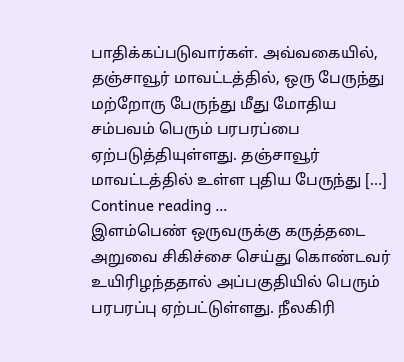பாதிக்கப்படுவார்கள். அவ்வகையில், தஞ்சாவூர் மாவட்டத்தில், ஒரு பேருந்து மற்றோரு பேருந்து மீது மோதிய சம்பவம் பெரும் பரபரப்பை ஏற்படுத்தியுள்ளது. தஞ்சாவூர் மாவட்டத்தில் உள்ள புதிய பேருந்து […]
Continue reading …
இளம்பெண் ஒருவருக்கு கருத்தடை அறுவை சிகிச்சை செய்து கொண்டவர் உயிரிழந்ததால் அப்பகுதியில் பெரும் பரபரப்பு ஏற்பட்டுள்ளது. நீலகிரி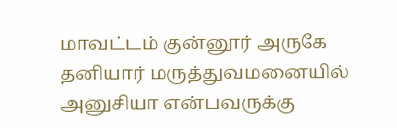மாவட்டம் குன்னூர் அருகே தனியார் மருத்துவமனையில் அனுசியா என்பவருக்கு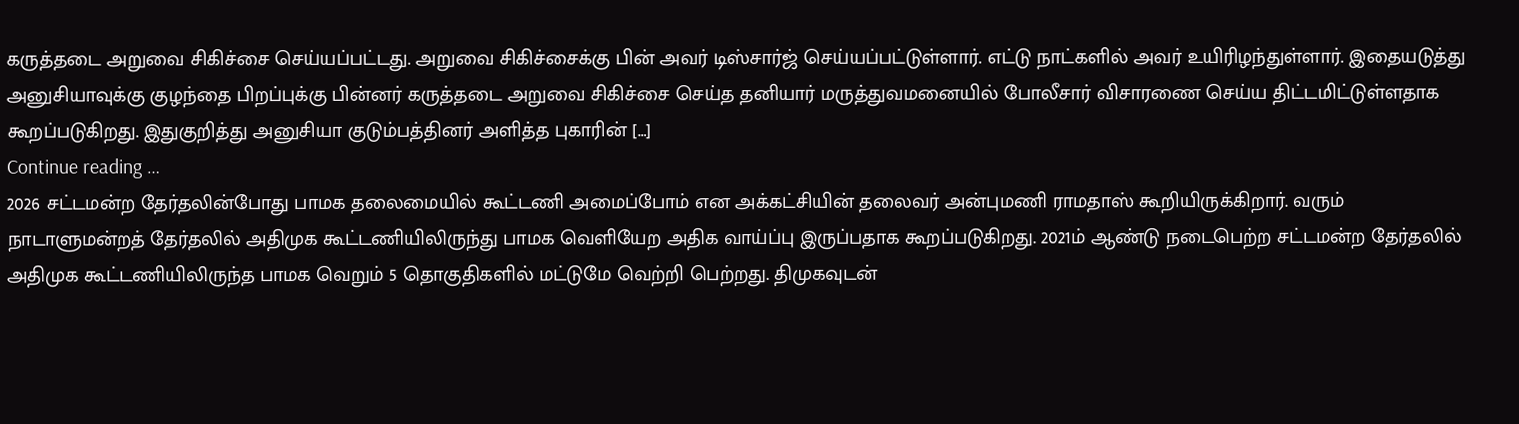கருத்தடை அறுவை சிகிச்சை செய்யப்பட்டது. அறுவை சிகிச்சைக்கு பின் அவர் டிஸ்சார்ஜ் செய்யப்பட்டுள்ளார். எட்டு நாட்களில் அவர் உயிரிழந்துள்ளார். இதையடுத்து அனுசியாவுக்கு குழந்தை பிறப்புக்கு பின்னர் கருத்தடை அறுவை சிகிச்சை செய்த தனியார் மருத்துவமனையில் போலீசார் விசாரணை செய்ய திட்டமிட்டுள்ளதாக கூறப்படுகிறது. இதுகுறித்து அனுசியா குடும்பத்தினர் அளித்த புகாரின் […]
Continue reading …
2026 சட்டமன்ற தேர்தலின்போது பாமக தலைமையில் கூட்டணி அமைப்போம் என அக்கட்சியின் தலைவர் அன்புமணி ராமதாஸ் கூறியிருக்கிறார். வரும் நாடாளுமன்றத் தேர்தலில் அதிமுக கூட்டணியிலிருந்து பாமக வெளியேற அதிக வாய்ப்பு இருப்பதாக கூறப்படுகிறது. 2021ம் ஆண்டு நடைபெற்ற சட்டமன்ற தேர்தலில் அதிமுக கூட்டணியிலிருந்த பாமக வெறும் 5 தொகுதிகளில் மட்டுமே வெற்றி பெற்றது. திமுகவுடன்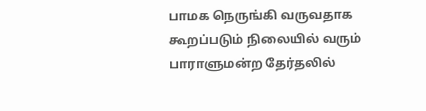பாமக நெருங்கி வருவதாக கூறப்படும் நிலையில் வரும் பாராளுமன்ற தேர்தலில்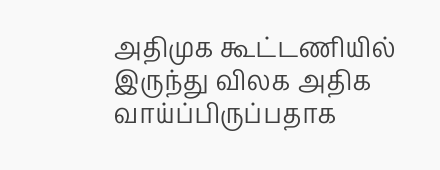அதிமுக கூட்டணியில் இருந்து விலக அதிக வாய்ப்பிருப்பதாக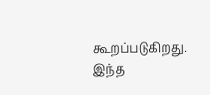கூறப்படுகிறது. இந்த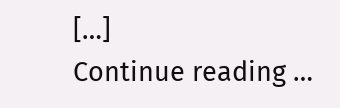[…]
Continue reading …